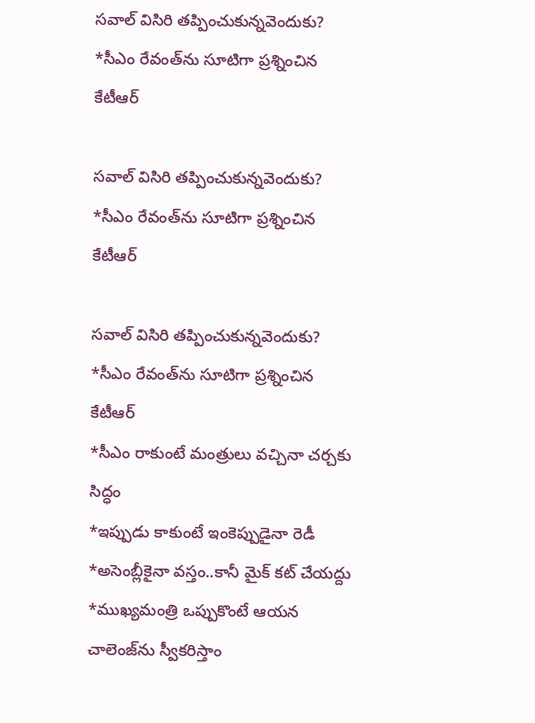సవాల్‌ విసిరి తప్పించుకున్నవెందుకు? *సీఎం రేవంత్‌ను సూటిగా ప్ర‌శ్నించిన కేటీఆర్

సవాల్‌ విసిరి తప్పించుకున్నవెందుకు? *సీఎం రేవంత్‌ను సూటిగా ప్ర‌శ్నించిన కేటీఆర్

సవాల్‌ విసిరి తప్పించుకున్నవెందుకు?
*సీఎం రేవంత్‌ను సూటిగా ప్ర‌శ్నించిన కేటీఆర్
*సీఎం రాకుంటే మంత్రులు వచ్చినా చర్చకు సిద్ధం
*ఇప్పుడు కాకుంటే ఇంకెప్పుడైనా రెడీ
*అసెంబ్లీకైనా వస్తం..కానీ మైక్‌ కట్‌ చేయద్దు
*ముఖ్యమంత్రి ఒప్పుకొంటే ఆయన చాలెంజ్‌ను స్వీకరిస్తాం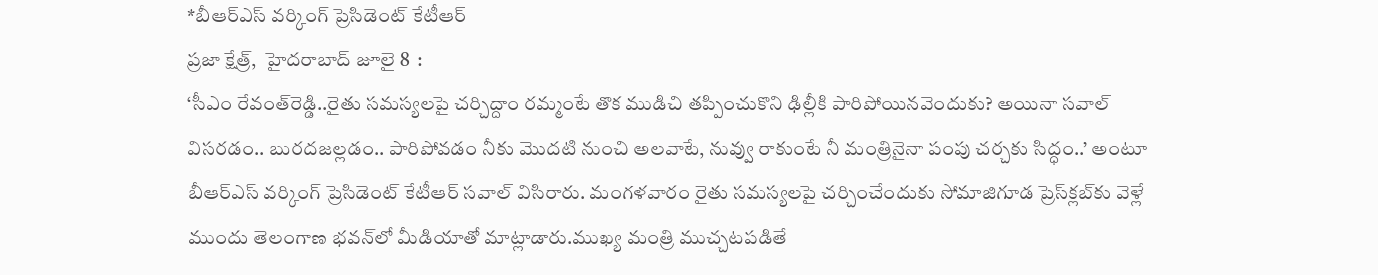*బీఆర్‌ఎస్ వర్కింగ్‌ ప్రెసిడెంట్‌ కేటీఆర్‌
ప్రజా క్షేత్ర్,  హైదరాబాద్‌ జూలై 8  :
‘సీఎం రేవంత్‌రెడ్డి..రైతు సమస్యలపై చర్చిద్దాం రమ్మంటే తొక ముడిచి తప్పించుకొని ఢిల్లీకి పారిపోయినవెందుకు? అయినా సవాల్‌ విసరడం.. బురదజల్లడం.. పారిపోవడం నీకు మొదటి నుంచి అలవాటే, నువ్వు రాకుంటే నీ మంత్రినైనా పంపు చర్చకు సిద్ధం..’ అంటూ బీఆర్‌ఎస్ వర్కింగ్‌ ప్రెసిడెంట్‌ కేటీఆర్‌ సవాల్‌ విసిరారు. మంగళవారం రైతు సమస్యలపై చర్చించేందుకు సోమాజిగూడ ప్రెస్‌క్ల‌బ్‌కు వెళ్లే ముందు తెలంగాణ భవన్‌లో మీడియాతో మాట్లాడారు.ముఖ్య మంత్రి ముచ్చటపడితే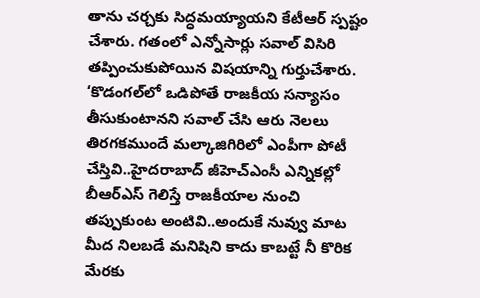తాను చర్చకు సిద్ధమయ్యాయని కేటీఆర్‌ స్పష్టం చేశారు. గతంలో ఎన్నోసార్లు సవాల్‌ విసిరి తప్పించుకుపోయిన విషయాన్ని గుర్తుచేశారు. ‘కొడంగల్‌లో ఒడిపోతే రాజకీయ సన్యాసం తీసుకుంటానని సవాల్‌ చేసి ఆరు నెలలు తిరగకముందే మల్కాజిగిరిలో ఎంపీగా పోటీ చేస్తివి..హైదరాబాద్‌ జీహెచ్‌ఎంసీ ఎన్నికల్లో బీఆర్‌ఎస్ గెలిస్తే రాజకీయాల నుంచి తప్పుకుంట అంటివి..అందుకే నువ్వు మాట మీద నిలబడే మనిషిని కాదు కాబట్టే నీ కొరిక మేరకు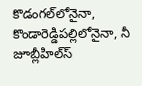కొడంగల్‌లోనైనా, కొండారెడ్డిపల్లిలోనైనా, నీ జూబ్లీహిల్స్‍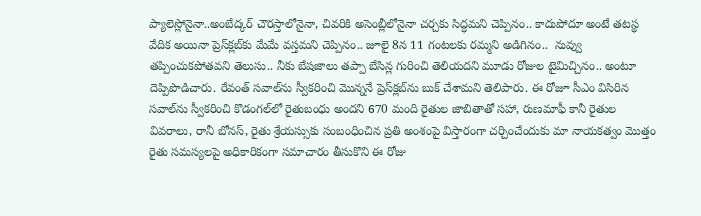ప్యాలెస్లోనైనా..అంబేద్కర్ చౌరస్తాలోనైనా, చివరికి అసెంబ్లీలోనైనా చర్చకు సిద్ధమని చెప్పినం.. కాదుపోదూ అంటే తటస్థ వేదిక అయినా ప్రెస్‌క్ల‌బ్‌కు మేమే వస్తమని చెప్పినం.. జూలై 8న 11 గంటలకు రమ్మని అడిగినం..  నువ్వు తప్పించుకపోతవని తెలుసు.. నీకు బేషజాలు తప్పా బేసిన్ల గురించి తెలియదని మూడు రోజుల టైమిచ్చినం.. అంటూ దెప్పిపొడిచారు. రేవంత్‌ సవాల్‌ను స్వీకరించి మొన్ననే ప్రెస్‌క్ల‌బ్‌ను బుక్‌ చేశామని తెలిపారు. ఈ రోజూ సీఎం విసిరిన సవాల్‌ను స్వీకరించి కొడంగల్‌లో రైతుబంధు అందని 670 మంది రైతుల జాబితాతో సహా, రుణమాఫీ కానీ రైతుల వివరాలు, రానీ బోనస్, రైతు శ్రేయస్సుకు సంబంధించిన ప్రతి అంశంపై విస్తారంగా చర్చించేందుకు మా నాయకత్వం మొత్తం రైతు సమస్యలపై అధికారికంగా సమాచారం తీసుకొని ఈ రోజు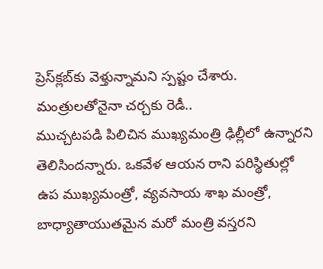ప్రెస్‌క్ల‌బ్‌కు వెళ్తున్నామని స్పష్టం చేశారు.
మంత్రులతోనైనా చర్చకు రెడీ..
ముచ్చటపడి పిలిచిన ముఖ్యమంత్రి ఢిల్లీలో ఉన్నారని తెలిసిందన్నారు. ఒకవేళ ఆయన రాని పరిస్థితుల్లో ఉప ముఖ్యమంత్రో, వ్యవసాయ శాఖ మంత్రో, బాధ్యాతాయుతమైన మరో మంత్రి వస్తరని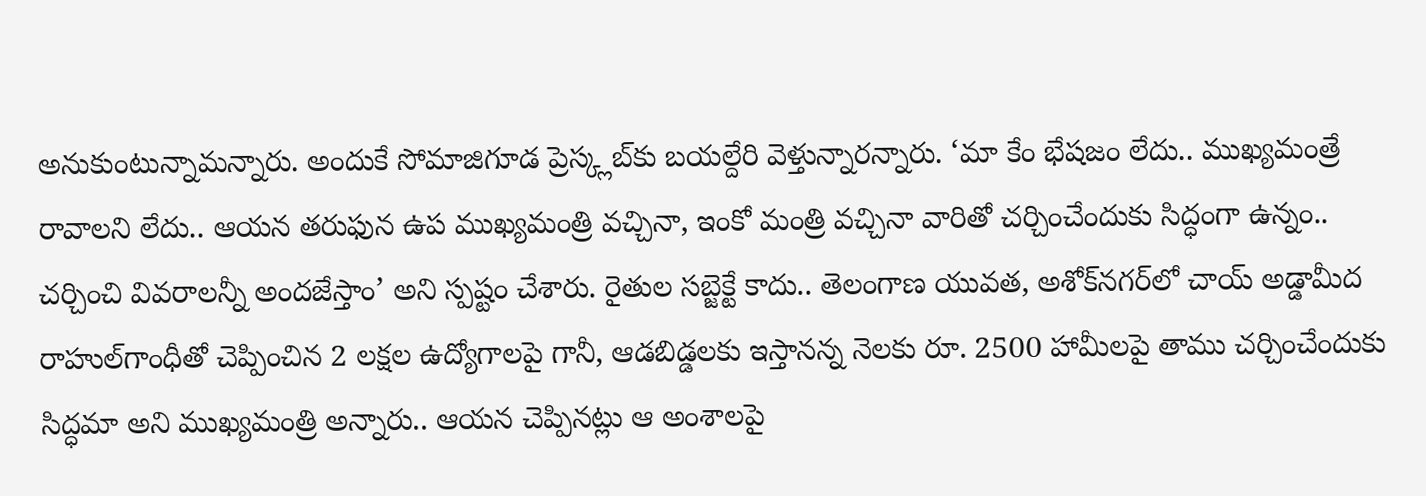అనుకుంటున్నామన్నారు. అందుకే సోమాజిగూడ ప్రెస్క్లబ్‌కు బయల్దేరి వెళ్తున్నారన్నారు. ‘మా కేం భేషజం లేదు.. ముఖ్యమంత్రే రావాలని లేదు.. ఆయన తరుఫున ఉప ముఖ్యమంత్రి వచ్చినా, ఇంకో మంత్రి వచ్చినా వారితో చర్చించేందుకు సిద్ధంగా ఉన్నం.. చర్చించి వివరాలన్నీ అందజేస్తాం’ అని స్పష్టం చేశారు. రైతుల సబ్జెక్టే కాదు.. తెలంగాణ యువత, అశోక్‌నగర్‌లో చాయ్‌ అడ్డామీద రాహుల్‌గాంధీతో చెప్పించిన 2 లక్షల ఉద్యోగాలపై గానీ, ఆడబిడ్డలకు ఇస్తానన్న నెలకు రూ. 2500 హామీలపై తాము చర్చించేందుకు సిద్ధమా అని ముఖ్యమంత్రి అన్నారు.. ఆయన చెప్పినట్లు ఆ అంశాలపై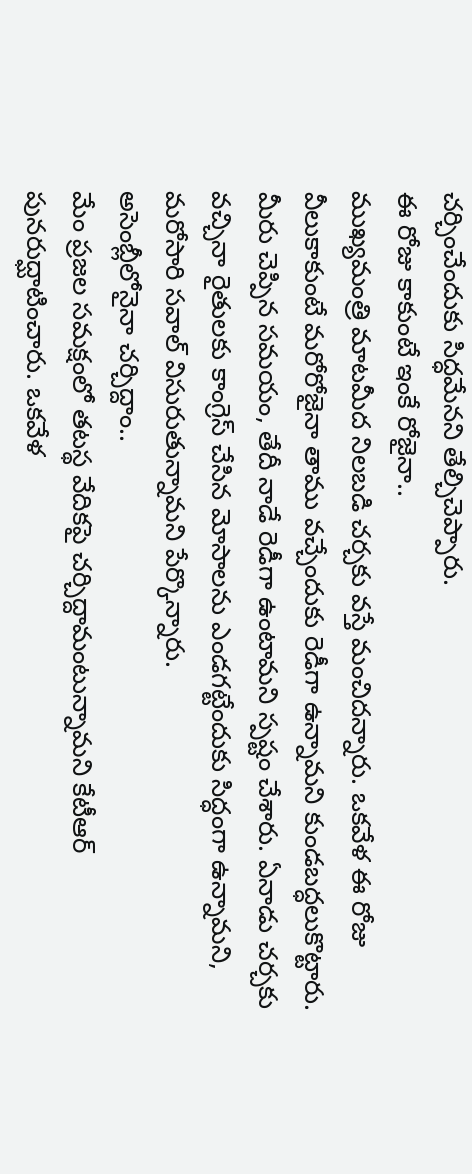చర్చించేందుకు సిద్ధమేనని తేల్చిచెప్పారు.
ఈ రోజు కాకుంటే ఇంకే రోజైనా..
ముఖ్యమంత్రి మాటమీద నిలబడి చర్చకు వస్తే మంచిదన్నారు. ఒకవేళ ఈ రోజు వీలుకాకుంటే మరోరోజైనా తాము వచ్చేందుకు రెడీగా ఉన్నామని కుండబద్ధలుకొట్టారు. మీరు చెప్పిన సమయం, తేదీ నాడే రెడీగా ఉంటామని స్పష్టం చేశారు. ఏనాడు చర్చకు వచ్చినా రైతులకు కాంగ్రెస్ చేసిన మోసాలను ఎండగట్టేందుకు సిద్ధంగా ఉన్నామని, మరోసారి సవాల్‌ విసురుతున్నామని పేర్కొన్నారు.
అసెంబ్లీలోనైనా చర్చిద్దాం..
మేం ప్రజల సమక్షంలో తటస్థ వేదికపై చర్చిద్దామంటున్నామని కేటీఆర్‌ పునరుద్ఘాటించారు. ఒకవేళ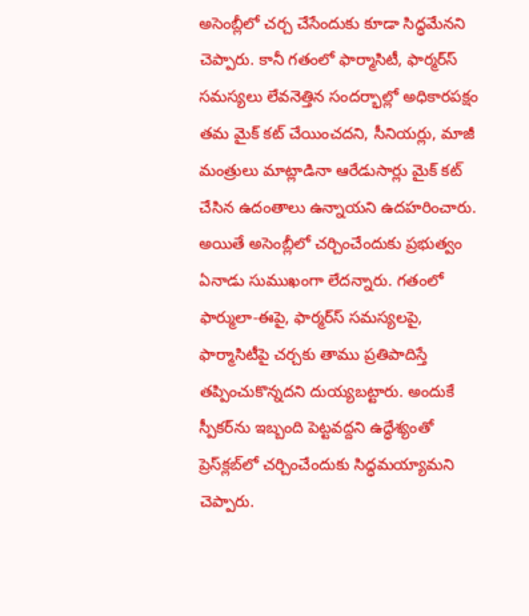అసెంబ్లీలో చర్చ చేసేందుకు కూడా సిద్ధమేనని చెప్పారు. కానీ గతంలో ఫార్మాసిటీ, ఫార్మర్స్‍ సమస్యలు లేవనెత్తిన సందర్భాల్లో అధికారపక్షం తమ మైక్‌ కట్‌ చేయించదని, సీనియర్లు, మాజీ మంత్రులు మాట్లాడినా ఆరేడుసార్లు మైక్‌ కట్‌ చేసిన ఉదంతాలు ఉన్నాయని ఉదహరించారు. అయితే అసెంబ్లీలో చర్చించేందుకు ప్రభుత్వం ఏనాడు సుముఖంగా లేదన్నారు. గతంలో ఫార్ములా-ఈపై, ఫార్మర్స్‍ సమస్యలపై, ఫార్మాసిటీపై చర్చకు తాము ప్రతిపాదిస్తే తప్పించుకొన్నదని దుయ్యబట్టారు. అందుకే స్పీకర్‌ను ఇబ్బంది పెట్టవద్దని ఉద్ధేశ్యంతో ప్రెస్‌క్ల‌బ్‌లో చర్చించేందుకు సిద్ధమయ్యామని చెప్పారు.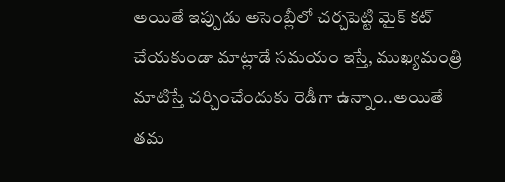అయితే ఇప్పుడు అసెంబ్లీలో చర్చపెట్టి మైక్‌ కట్‌ చేయకుండా మాట్లాడే సమయం ఇస్తే, ముఖ్యమంత్రి మాటిస్తే చర్చించేందుకు రెడీగా ఉన్నాం..అయితే తమ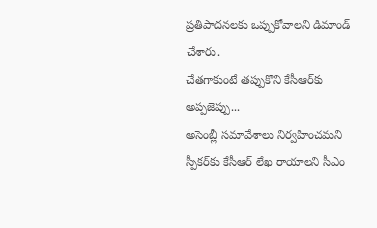ప్రతిపాదనలకు ఒప్పుకోవాలని డిమాండ్‌ చేశారు.
చేతగాకుంటే తప్పుకొని కేసీఆర్‌కు అప్పజెప్పు...
అసెంబ్లీ సమావేశాలు నిర్వహించమని స్పీకర్‌కు కేసీఆర్‌ లేఖ రాయాలని సీఎం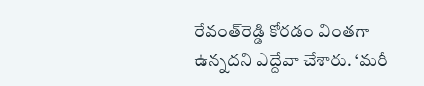రేవంత్‌రెడ్డి కోరడం వింతగా ఉన్నదని ఎద్దేవా చేశారు. ‘మరీ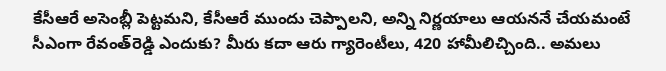కేసీఆరే అసెంబ్లీ పెట్టమని, కేసీఆరే ముందు చెప్పాలని, అన్ని నిర్ణయాలు ఆయననే చేయమంటే సీఎంగా రేవంత్‌రెడ్డి ఎందుకు? మీరు కదా ఆరు గ్యారెంటీలు, 420 హామీలిచ్చింది.. అమలు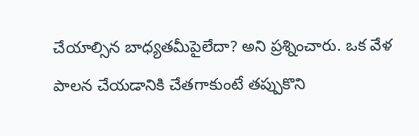చేయాల్సిన బాధ్యతమీపైలేదా? అని ప్రశ్నించారు. ఒక వేళ పాలన చేయడానికి చేతగాకుంటే తప్పుకొని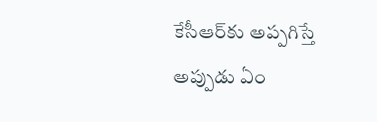కేసీఆర్‌కు అప్పగిస్తే అప్పుడు ఏం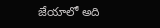జేయాలో అది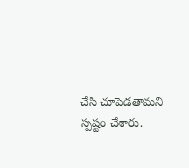చేసి చూపెడతామని స్పష్టం చేశారు.